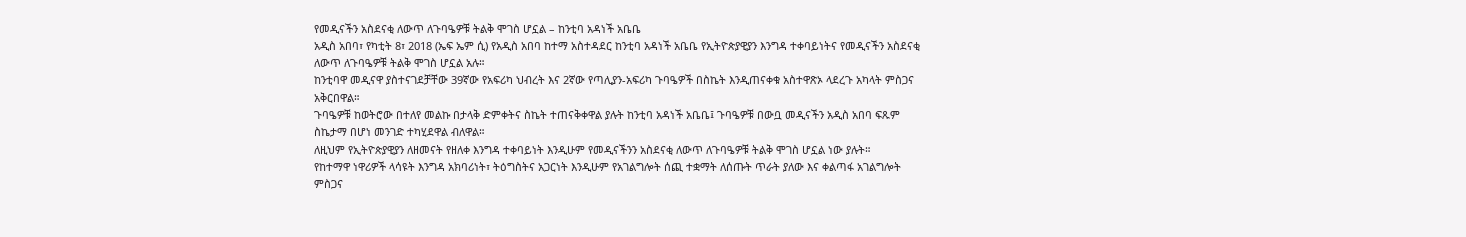የመዲናችን አስደናቂ ለውጥ ለጉባዔዎቹ ትልቅ ሞገስ ሆኗል – ከንቲባ አዳነች አቤቤ
አዲስ አበባ፣ የካቲት 8፣ 2018 (ኤፍ ኤም ሲ) የአዲስ አበባ ከተማ አስተዳደር ከንቲባ አዳነች አቤቤ የኢትዮጵያዊያን እንግዳ ተቀባይነትና የመዲናችን አስደናቂ ለውጥ ለጉባዔዎቹ ትልቅ ሞገስ ሆኗል አሉ።
ከንቲባዋ መዲናዋ ያስተናገደቻቸው 39ኛው የአፍሪካ ህብረት እና 2ኛው የጣሊያን-አፍሪካ ጉባዔዎች በስኬት እንዲጠናቀቁ አስተዋጽኦ ላደረጉ አካላት ምስጋና አቅርበዋል።
ጉባዔዎቹ ከወትሮው በተለየ መልኩ በታላቅ ድምቀትና ስኬት ተጠናቅቀዋል ያሉት ከንቲባ አዳነች አቤቤ፤ ጉባዔዎቹ በውቧ መዲናችን አዲስ አበባ ፍጹም ስኬታማ በሆነ መንገድ ተካሂደዋል ብለዋል።
ለዚህም የኢትዮጵያዊያን ለዘመናት የዘለቀ እንግዳ ተቀባይነት እንዲሁም የመዲናችንን አስደናቂ ለውጥ ለጉባዔዎቹ ትልቅ ሞገስ ሆኗል ነው ያሉት።
የከተማዋ ነዋሪዎች ላሳዩት እንግዳ አክባሪነት፣ ትዕግስትና አጋርነት እንዲሁም የአገልግሎት ሰጪ ተቋማት ለሰጡት ጥራት ያለው እና ቀልጣፋ አገልግሎት ምስጋና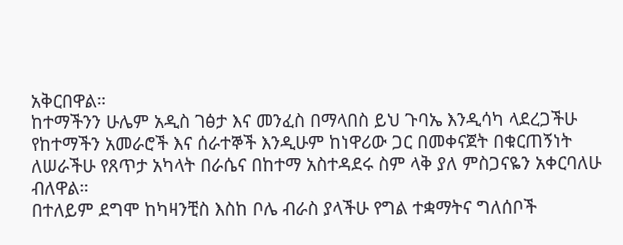አቅርበዋል።
ከተማችንን ሁሌም አዲስ ገፅታ እና መንፈስ በማላበስ ይህ ጉባኤ እንዲሳካ ላደረጋችሁ የከተማችን አመራሮች እና ሰራተኞች እንዲሁም ከነዋሪው ጋር በመቀናጀት በቁርጠኝነት ለሠራችሁ የጸጥታ አካላት በራሴና በከተማ አስተዳደሩ ስም ላቅ ያለ ምስጋናዬን አቀርባለሁ ብለዋል።
በተለይም ደግሞ ከካዛንቺስ እስከ ቦሌ ብራስ ያላችሁ የግል ተቋማትና ግለሰቦች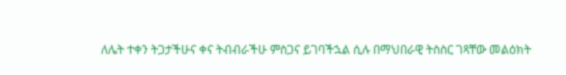ለሌት ተቀን ትጋታችሁና ቀና ትብብራችሁ ምስጋና ይገባችኋል ሲሉ በማህበራዊ ትስስር ገጻቸው መልዕክት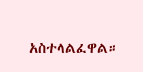አስተላልፈዋል።